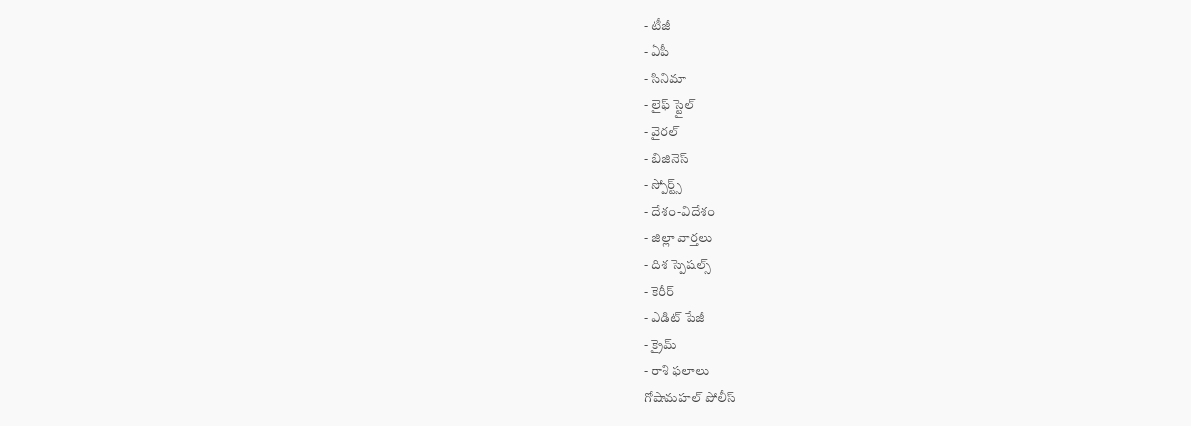- టీజీ
- ఏపీ
- సినిమా
- లైఫ్ స్టైల్
- వైరల్
- బిజినెస్
- స్పోర్ట్స్
- దేశం-విదేశం
- జిల్లా వార్తలు
- దిశ స్పెషల్స్
- కెరీర్
- ఎడిట్ పేజీ
- క్రైమ్
- రాశి ఫలాలు
గోషామహల్ పోలీస్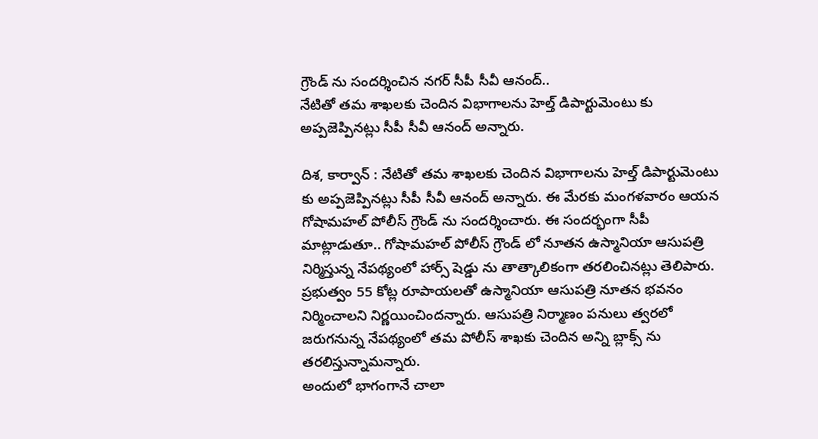గ్రౌండ్ ను సందర్శించిన నగర్ సీపీ సీవీ ఆనంద్..
నేటితో తమ శాఖలకు చెందిన విభాగాలను హెల్త్ డిపార్టుమెంటు కు అప్పజెప్పినట్లు సీపీ సీవీ ఆనంద్ అన్నారు.

దిశ, కార్వాన్ : నేటితో తమ శాఖలకు చెందిన విభాగాలను హెల్త్ డిపార్టుమెంటు కు అప్పజెప్పినట్లు సీపీ సీవీ ఆనంద్ అన్నారు. ఈ మేరకు మంగళవారం ఆయన గోషామహల్ పోలీస్ గ్రౌండ్ ను సందర్శించారు. ఈ సందర్భంగా సీపీ మాట్లాడుతూ.. గోషామహల్ పోలీస్ గ్రౌండ్ లో నూతన ఉస్మానియా ఆసుపత్రి నిర్మిస్తున్న నేపథ్యంలో హార్స్ షెడ్డు ను తాత్కాలికంగా తరలించినట్లు తెలిపారు. ప్రభుత్వం 55 కోట్ల రూపాయలతో ఉస్మానియా ఆసుపత్రి నూతన భవనం నిర్మించాలని నిర్ణయించిందన్నారు. ఆసుపత్రి నిర్మాణం పనులు త్వరలో జరుగనున్న నేపథ్యంలో తమ పోలీస్ శాఖకు చెందిన అన్ని బ్లాక్స్ ను తరలిస్తున్నామన్నారు.
అందులో భాగంగానే చాలా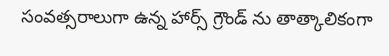సంవత్సరాలుగా ఉన్న హార్స్ గ్రౌండ్ ను తాత్కాలికంగా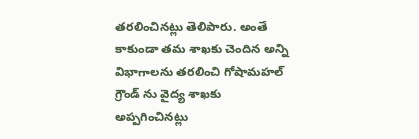తరలించినట్లు తెలిపారు. అంతే కాకుండా తమ శాఖకు చెందిన అన్ని విభాగాలను తరలించి గోషామహల్ గ్రౌండ్ ను వైద్య శాఖకు అప్పగించినట్లు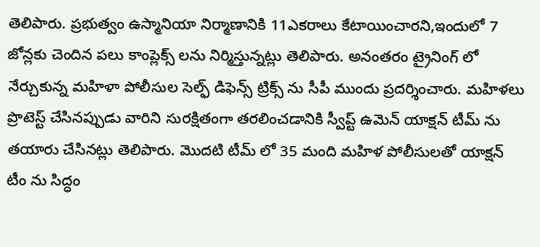తెలిపారు. ప్రభుత్వం ఉస్మానియా నిర్మాణానికి 11ఎకరాలు కేటాయించారని,ఇందులో 7 జోన్లకు చెందిన పలు కాంప్లెక్స్ లను నిర్మిస్తున్నట్లు తెలిపారు. అనంతరం ట్రైనింగ్ లో నేర్చుకున్న మహిళా పోలీసుల సెల్ఫ్ డిఫెన్స్ ట్రిక్స్ ను సీపీ ముందు ప్రదర్శించారు. మహిళలు ప్రొటెస్ట్ చేసినప్పుడు వారిని సురక్షితంగా తరలించడానికి స్వీప్ట్ ఉమెన్ యాక్షన్ టీమ్ ను తయారు చేసినట్లు తెలిపారు. మొదటి టీమ్ లో 35 మంది మహిళ పోలీసులతో యాక్షన్ టీం ను సిద్ధం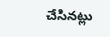చేసినట్లు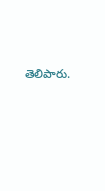తెలిపారు.